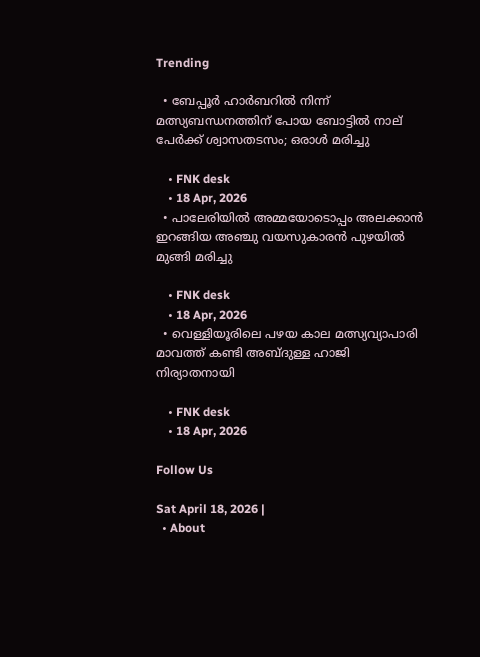Trending

  • ബേപ്പൂര്‍ ഹാര്‍ബറില്‍ നിന്ന് മത്സ്യബന്ധനത്തിന് പോയ ബോട്ടിൽ നാല് പേർക്ക് ശ്വാസതടസം; ഒരാള്‍ മരിച്ചു

    • FNK desk
    • 18 Apr, 2026
  • പാലേരിയിൽ അമ്മയോടൊപ്പം അലക്കാൻ ഇറങ്ങിയ അഞ്ചു വയസുകാരൻ പുഴയിൽ മുങ്ങി മരിച്ചു

    • FNK desk
    • 18 Apr, 2026
  • വെള്ളിയൂരിലെ പഴയ കാല മത്സ്യവ്യാപാരി മാവത്ത് കണ്ടി അബ്ദുള്ള ഹാജി നിര്യാതനായി

    • FNK desk
    • 18 Apr, 2026

Follow Us

Sat April 18, 2026 |
  • About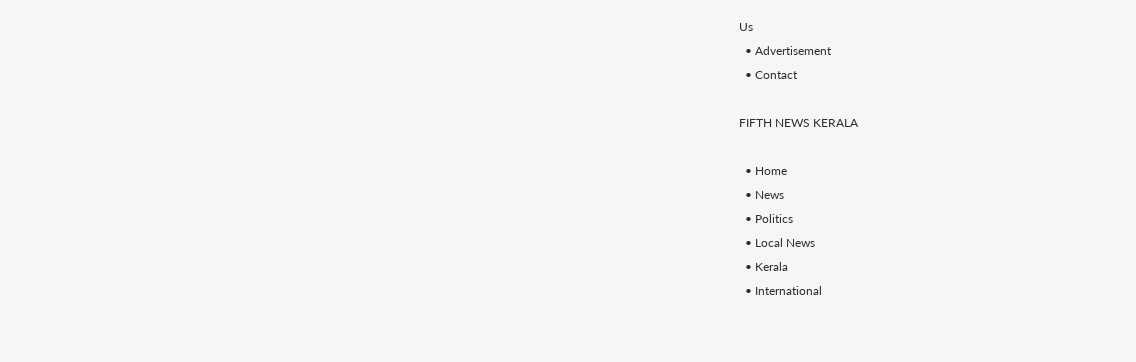Us
  • Advertisement
  • Contact

FIFTH NEWS KERALA

  • Home
  • News
  • Politics
  • Local News
  • Kerala
  • International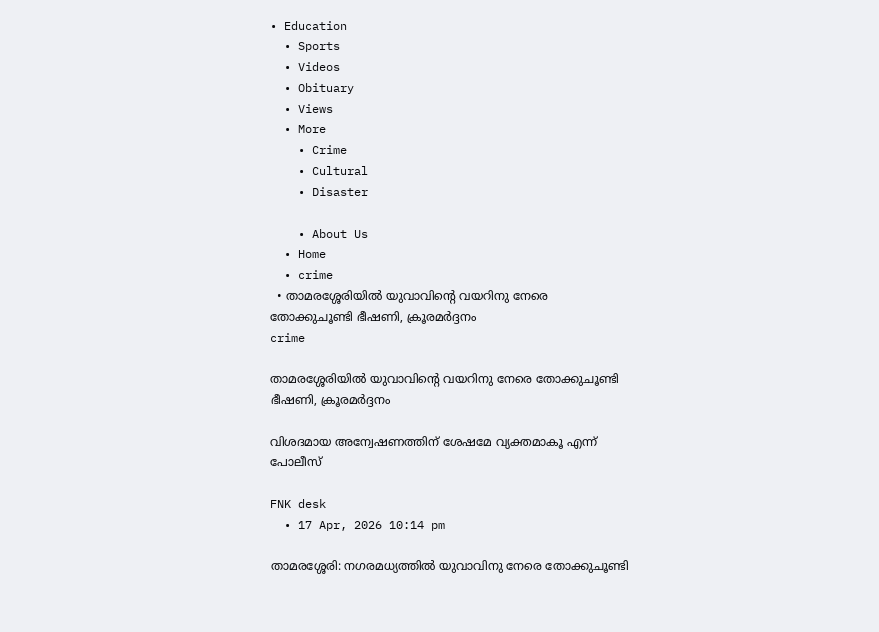• Education
  • Sports
  • Videos
  • Obituary
  • Views
  • More
    • Crime
    • Cultural
    • Disaster

    • About Us
  • Home
  • crime
  • താമരശ്ശേരിയിൽ യുവാവിന്റെ വയറിനു നേരെ തോക്കുചൂണ്ടി ഭീഷണി, ക്രൂരമർദ്ദനം
crime

താമരശ്ശേരിയിൽ യുവാവിന്റെ വയറിനു നേരെ തോക്കുചൂണ്ടി ഭീഷണി, ക്രൂരമർദ്ദനം

വിശദമായ അന്വേഷണത്തിന് ശേഷമേ വ്യക്തമാകൂ എന്ന് പോലീസ്

FNK desk
  • 17 Apr, 2026 10:14 pm

താമരശ്ശേരി: നഗരമധ്യത്തിൽ യുവാവിനു നേരെ തോക്കുചൂണ്ടി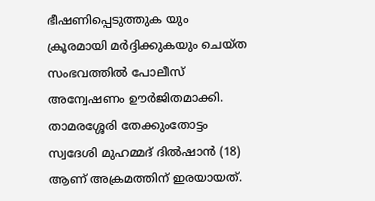ഭീഷണിപ്പെടുത്തുക യും ക്രൂരമായി മർദ്ദിക്കുകയും ചെയ്ത സംഭവത്തിൽ പോലീസ് അന്വേഷണം ഊർജിതമാക്കി. താമരശ്ശേരി തേക്കുംതോട്ടം സ്വദേശി മുഹമ്മദ് ദിൽഷാൻ (18) ആണ് അക്രമത്തിന് ഇരയായത്.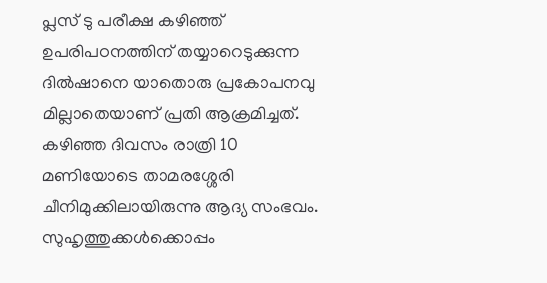പ്ലസ് ടു പരീക്ഷ കഴിഞ്ഞ് ഉപരിപഠനത്തിന് തയ്യാറെടുക്കുന്ന ദിൽഷാനെ യാതൊരു പ്രകോപനവു മില്ലാതെയാണ് പ്രതി ആക്രമിച്ചത്. കഴിഞ്ഞ ദിവസം രാത്രി 10 മണിയോടെ താമരശ്ശേരി ചീനിമുക്കിലായിരുന്നു ആദ്യ സംഭവം. സുഹൃത്തുക്കൾക്കൊപ്പം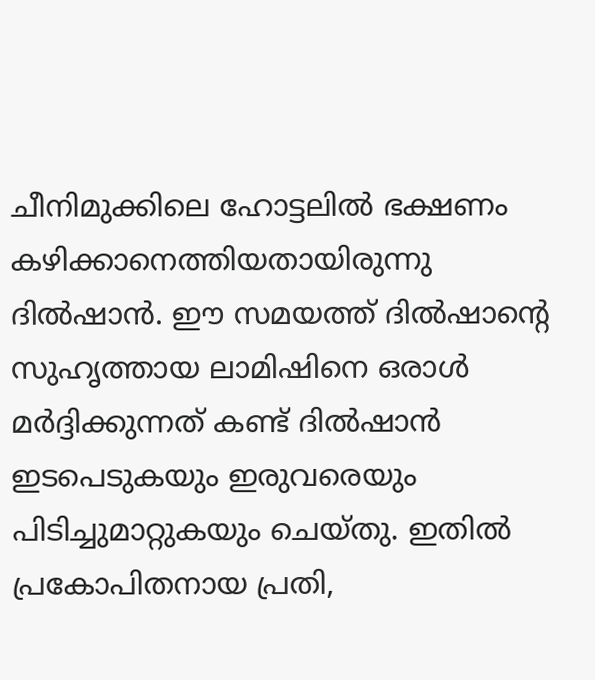ചീനിമുക്കിലെ ഹോട്ടലിൽ ഭക്ഷണം കഴിക്കാനെത്തിയതായിരുന്നു ദിൽഷാൻ. ഈ സമയത്ത് ദിൽഷാന്റെ സുഹൃത്തായ ലാമിഷിനെ ഒരാൾ മർദ്ദിക്കുന്നത് കണ്ട് ദിൽഷാൻ ഇടപെടുകയും ഇരുവരെയും പിടിച്ചുമാറ്റുകയും ചെയ്തു. ഇതിൽ പ്രകോപിതനായ പ്രതി,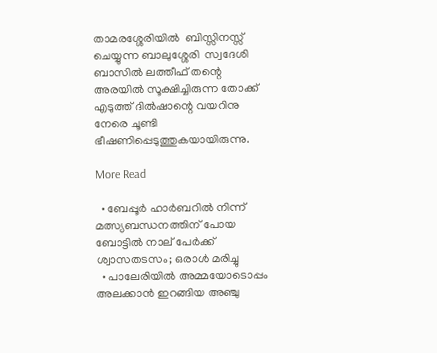താമരശ്ശേരിയിൽ  ബിസ്സിനസ്സ് ചെയ്യുന്ന ബാലുശ്ശേരി  സ്വദേശി ബാസിൽ ലത്തീഫ് തന്റെ അരയിൽ സൂക്ഷിച്ചിരുന്ന തോക്ക് എടുത്ത് ദിൽഷാന്റെ വയറിനു നേരെ ചൂണ്ടി ഭീഷണിപ്പെടുത്തുകയായിരുന്നു.

More Read

  • ബേപ്പൂര്‍ ഹാര്‍ബറില്‍ നിന്ന് മത്സ്യബന്ധനത്തിന് പോയ ബോട്ടിൽ നാല് പേർക്ക് ശ്വാസതടസം; ഒരാള്‍ മരിച്ചു
  • പാലേരിയിൽ അമ്മയോടൊപ്പം അലക്കാൻ ഇറങ്ങിയ അഞ്ചു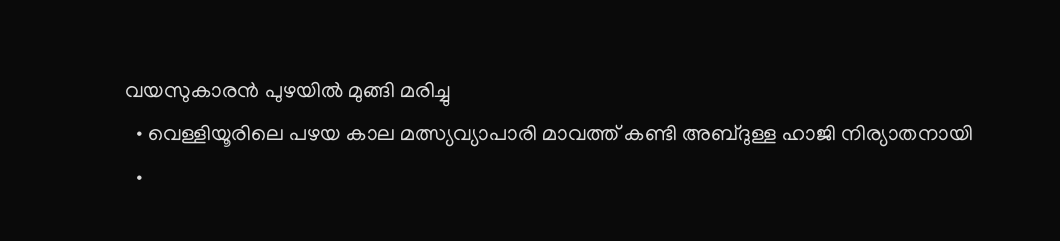വയസുകാരൻ പുഴയിൽ മുങ്ങി മരിച്ചു
  • വെള്ളിയൂരിലെ പഴയ കാല മത്സ്യവ്യാപാരി മാവത്ത് കണ്ടി അബ്ദുള്ള ഹാജി നിര്യാതനായി
  •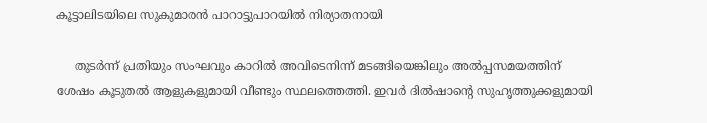കൂട്ടാലിടയിലെ സുകുമാരൻ പാറാട്ടുപാറയിൽ നിര്യാതനായി

     തുടർന്ന് പ്രതിയും സംഘവും കാറിൽ അവിടെനിന്ന് മടങ്ങിയെങ്കിലും അൽപ്പസമയത്തിന് ശേഷം കൂടുതൽ ആളുകളുമായി വീണ്ടും സ്ഥലത്തെത്തി. ഇവർ ദിൽഷാന്റെ സുഹൃത്തുക്കളുമായി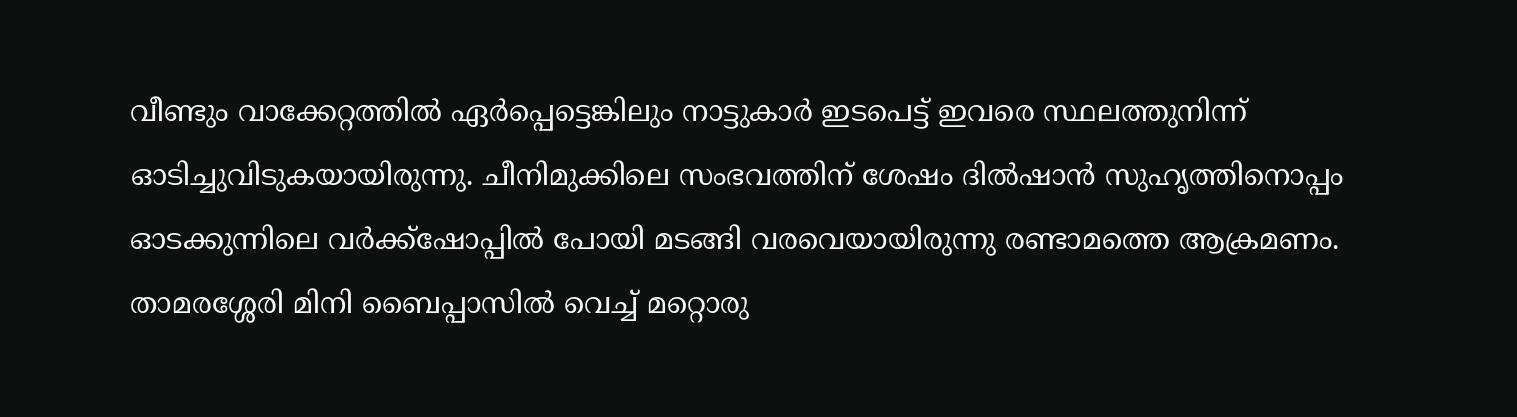വീണ്ടും വാക്കേറ്റത്തിൽ ഏർപ്പെട്ടെങ്കിലും നാട്ടുകാർ ഇടപെട്ട് ഇവരെ സ്ഥലത്തുനിന്ന് ഓടിച്ചുവിടുകയായിരുന്നു. ചീനിമുക്കിലെ സംഭവത്തിന് ശേഷം ദിൽഷാൻ സുഹൃത്തിനൊപ്പം ഓടക്കുന്നിലെ വർക്ക്ഷോപ്പിൽ പോയി മടങ്ങി വരവെയായിരുന്നു രണ്ടാമത്തെ ആക്രമണം. താമരശ്ശേരി മിനി ബൈപ്പാസിൽ വെച്ച് മറ്റൊരു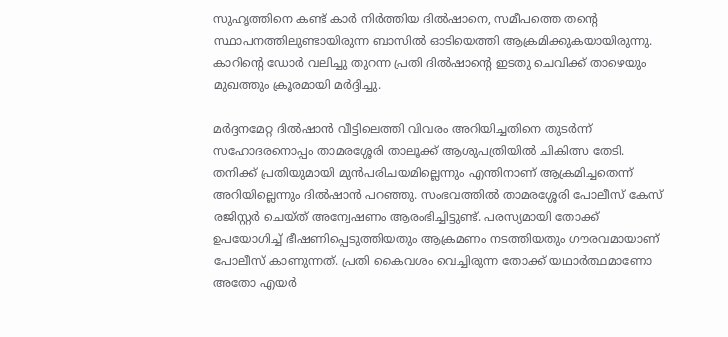സുഹൃത്തിനെ കണ്ട് കാർ നിർത്തിയ ദിൽഷാനെ, സമീപത്തെ തന്റെ സ്ഥാപനത്തിലുണ്ടായിരുന്ന ബാസിൽ ഓടിയെത്തി ആക്രമിക്കുകയായിരുന്നു. കാറിന്റെ ഡോർ വലിച്ചു തുറന്ന പ്രതി ദിൽഷാന്റെ ഇടതു ചെവിക്ക് താഴെയും മുഖത്തും ക്രൂരമായി മർദ്ദിച്ചു.

മർദ്ദനമേറ്റ ദിൽഷാൻ വീട്ടിലെത്തി വിവരം അറിയിച്ചതിനെ തുടർന്ന് സഹോദരനൊപ്പം താമരശ്ശേരി താലൂക്ക് ആശുപത്രിയിൽ ചികിത്സ തേടി. തനിക്ക് പ്രതിയുമായി മുൻപരിചയമില്ലെന്നും എന്തിനാണ് ആക്രമിച്ചതെന്ന് അറിയില്ലെന്നും ദിൽഷാൻ പറഞ്ഞു. സംഭവത്തിൽ താമരശ്ശേരി പോലീസ് കേസ് രജിസ്റ്റർ ചെയ്ത് അന്വേഷണം ആരംഭിച്ചിട്ടുണ്ട്. പരസ്യമായി തോക്ക് ഉപയോഗിച്ച് ഭീഷണിപ്പെടുത്തിയതും ആക്രമണം നടത്തിയതും ഗൗരവമായാണ് പോലീസ് കാണുന്നത്. പ്രതി കൈവശം വെച്ചിരുന്ന തോക്ക് യഥാർത്ഥമാണോ അതോ എയർ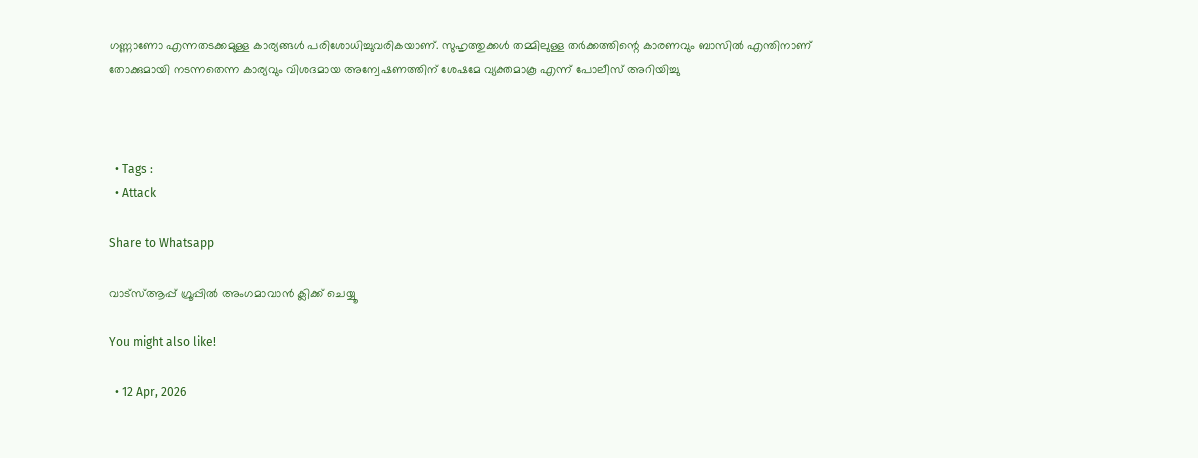ഗണ്ണാണോ എന്നതടക്കമുള്ള കാര്യങ്ങൾ പരിശോധിച്ചുവരികയാണ്. സുഹൃത്തുക്കൾ തമ്മിലുള്ള തർക്കത്തിന്റെ കാരണവും ബാസിൽ എന്തിനാണ് തോക്കുമായി നടന്നതെന്ന കാര്യവും വിശദമായ അന്വേഷണത്തിന് ശേഷമേ വ്യക്തമാകൂ എന്ന് പോലീസ് അറിയിച്ചു



  • Tags :
  • Attack

Share to Whatsapp

വാട്‌സ്ആപ്പ് ഗ്രൂപ്പില്‍ അംഗമാവാന്‍ ക്ലിക്ക് ചെയ്യൂ

You might also like!

  • 12 Apr, 2026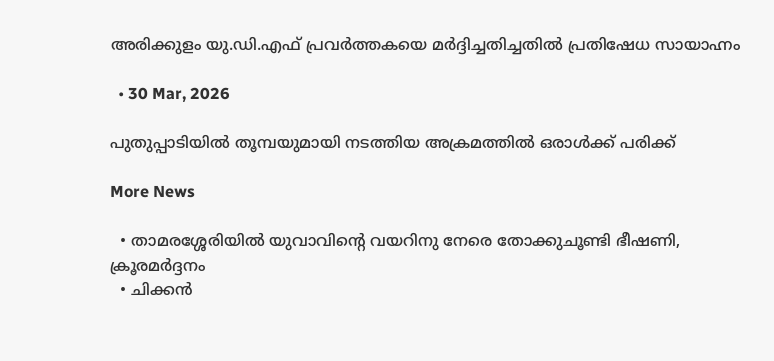അരിക്കുളം യു.ഡി.എഫ് പ്രവർത്തകയെ മർദ്ദിച്ചതിച്ചതിൽ പ്രതിഷേധ സായാഹ്നം

  • 30 Mar, 2026

പുതുപ്പാടിയിൽ തൂമ്പയുമായി നടത്തിയ അക്രമത്തിൽ ഒരാൾക്ക് പരിക്ക്

More News

  • താമരശ്ശേരിയിൽ യുവാവിന്റെ വയറിനു നേരെ തോക്കുചൂണ്ടി ഭീഷണി, ക്രൂരമർദ്ദനം
  • ചിക്കന്‍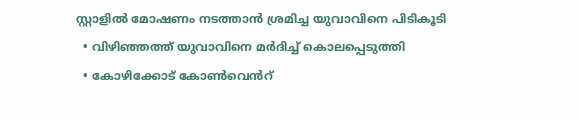സ്റ്റാളില്‍ മോഷണം നടത്താന്‍ ശ്രമിച്ച യുവാവിനെ പിടികൂടി
  • വിഴിഞ്ഞത്ത് യുവാവിനെ മര്‍ദിച്ച് കൊലപ്പെടുത്തി
  • കോഴിക്കോട് കോൺവെൻറ്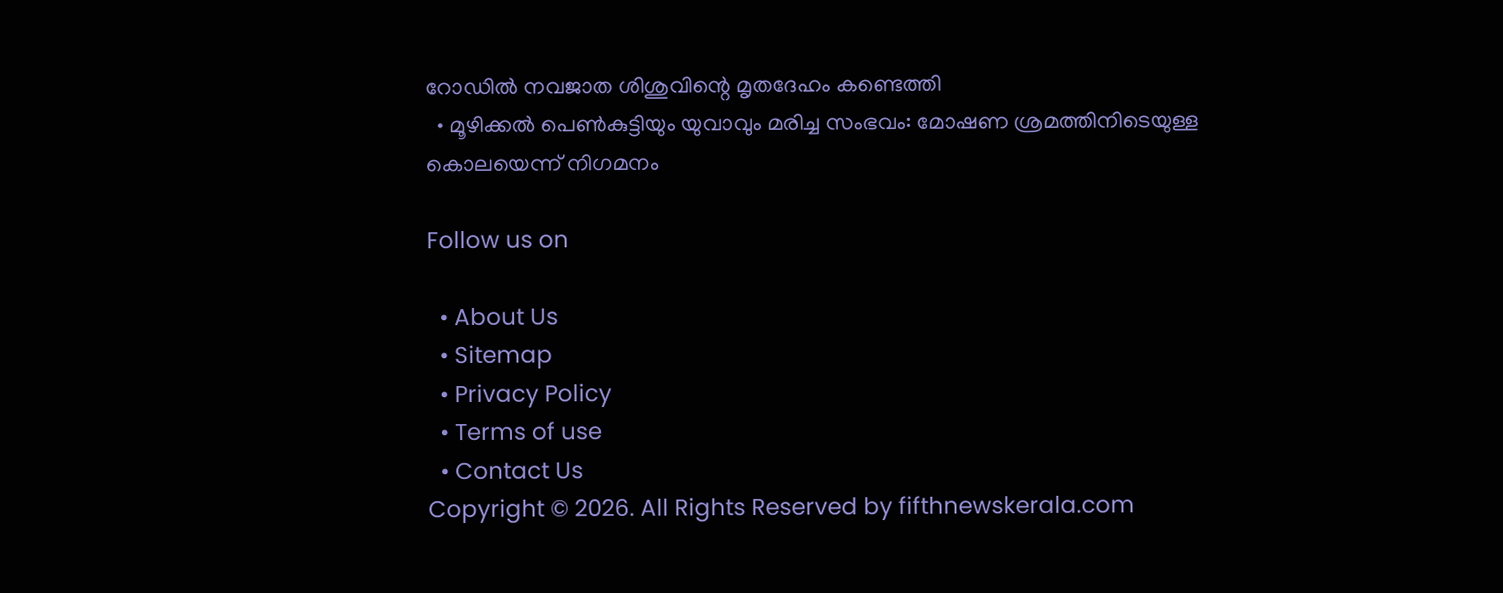റോഡിൽ നവജാത ശിശുവിന്റെ മൃതദേഹം കണ്ടെത്തി
  • മൂഴിക്കൽ പെൺകുട്ടിയും യുവാവും മരിച്ച സംഭവം: മോഷണ ശ്രമത്തിനിടെയുള്ള കൊലയെന്ന് നിഗമനം

Follow us on

  • About Us
  • Sitemap
  • Privacy Policy
  • Terms of use
  • Contact Us
Copyright © 2026. All Rights Reserved by fifthnewskerala.com